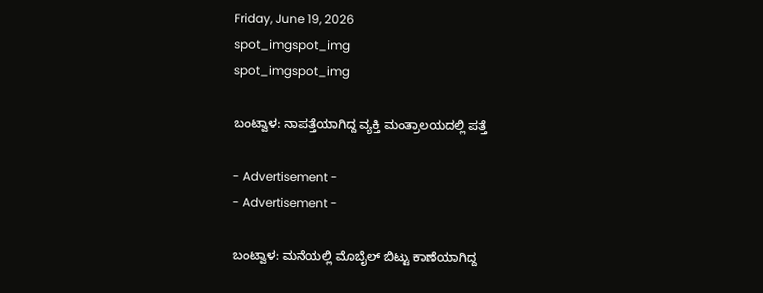Friday, June 19, 2026
spot_imgspot_img
spot_imgspot_img

ಬಂಟ್ವಾಳ: ನಾಪತ್ತೆಯಾಗಿದ್ದ ವ್ಯಕ್ತಿ ಮಂತ್ರಾಲಯದಲ್ಲಿ ಪತ್ತೆ

- Advertisement -
- Advertisement -

ಬಂಟ್ವಾಳ: ಮನೆಯಲ್ಲಿ ಮೊಬೈಲ್ ಬಿಟ್ಟು ಕಾಣೆಯಾಗಿದ್ದ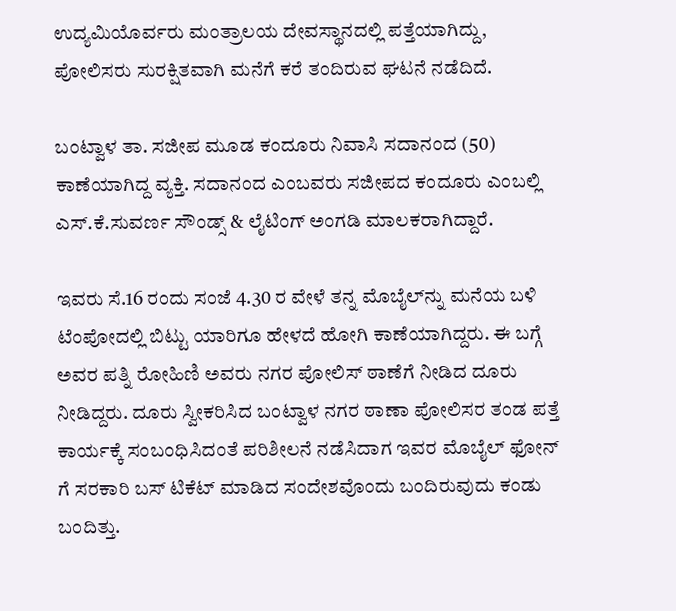ಉದ್ಯಮಿಯೊರ್ವರು ಮಂತ್ರಾಲಯ ದೇವಸ್ಥಾನದಲ್ಲಿ ಪತ್ತೆಯಾಗಿದ್ದು, ಪೋಲಿಸರು ಸುರಕ್ಷಿತವಾಗಿ ಮನೆಗೆ ಕರೆ ತಂದಿರುವ ಘಟನೆ ನಡೆದಿದೆ.

ಬಂಟ್ವಾಳ ತಾ. ಸಜೀಪ ಮೂಡ ಕಂದೂರು ನಿವಾಸಿ ಸದಾನಂದ (50) ಕಾಣೆಯಾಗಿದ್ದ ವ್ಯಕ್ತಿ. ಸದಾನಂದ ಎಂಬವರು ಸಜೀಪದ ಕಂದೂರು ಎಂಬಲ್ಲಿ ಎಸ್.ಕೆ.ಸುವರ್ಣ ಸೌಂಡ್ಸ್ & ಲೈಟಿಂಗ್ ಅಂಗಡಿ ಮಾಲಕರಾಗಿದ್ದಾರೆ.

ಇವರು ಸೆ.16 ರಂದು ಸಂಜೆ 4.30 ರ ವೇಳೆ ತನ್ನ ಮೊಬೈಲ್‌ನ್ನು ಮನೆಯ ಬಳಿ ಟೆಂಪೋದಲ್ಲಿ ಬಿಟ್ಟು ಯಾರಿಗೂ ಹೇಳದೆ ಹೋಗಿ ಕಾಣೆಯಾಗಿದ್ದರು. ಈ ಬಗ್ಗೆ ಅವರ ಪತ್ನಿ ರೋಹಿಣಿ ಅವರು ನಗರ ಪೋಲಿಸ್ ಠಾಣೆಗೆ ನೀಡಿದ ದೂರು ನೀಡಿದ್ದರು. ದೂರು ಸ್ವೀಕರಿಸಿದ ಬಂಟ್ವಾಳ ನಗರ ಠಾಣಾ ಪೋಲಿಸರ ತಂಡ ಪತ್ತೆ ಕಾರ್ಯಕ್ಕೆ ಸಂಬಂಧಿಸಿದಂತೆ ಪರಿಶೀಲನೆ ನಡೆಸಿದಾಗ ಇವರ ಮೊಬೈಲ್ ಫೋನ್ ಗೆ ಸರಕಾರಿ ಬಸ್ ಟಿಕೆಟ್ ಮಾಡಿದ ಸಂದೇಶವೊಂದು ಬಂದಿರುವುದು ಕಂಡು ಬಂದಿತ್ತು.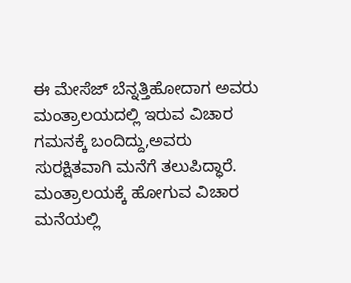ಈ ಮೇಸೆಜ್ ಬೆನ್ನತ್ತಿಹೋದಾಗ ಅವರು ಮಂತ್ರಾಲಯದಲ್ಲಿ ಇರುವ ವಿಚಾರ ಗಮನಕ್ಕೆ ಬಂದಿದ್ದು,ಅವರು ಸುರಕ್ಷಿತವಾಗಿ ಮನೆಗೆ ತಲುಪಿದ್ಧಾರೆ. ಮಂತ್ರಾಲಯಕ್ಕೆ ಹೋಗುವ ವಿಚಾರ ಮನೆಯಲ್ಲಿ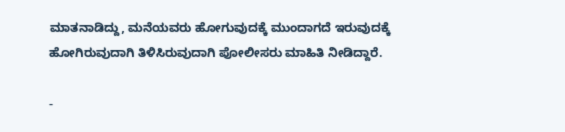ಮಾತನಾಡಿದ್ದು, ಮನೆಯವರು ಹೋಗುವುದಕ್ಕೆ ಮುಂದಾಗದೆ ಇರುವುದಕ್ಕೆ ಹೋಗಿರುವುದಾಗಿ ತಿಳಿಸಿರುವುದಾಗಿ ಪೋಲೀಸರು ಮಾಹಿತಿ ನೀಡಿದ್ದಾರೆ.

-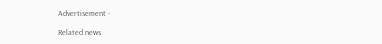Advertisement -

Related news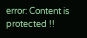error: Content is protected !!